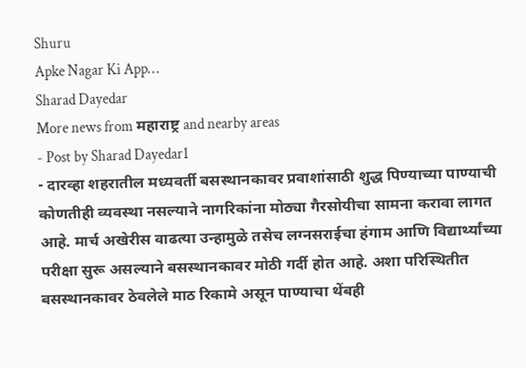Shuru
Apke Nagar Ki App…
Sharad Dayedar
More news from महाराष्ट्र and nearby areas
- Post by Sharad Dayedar1
- दारव्हा शहरातील मध्यवर्ती बसस्थानकावर प्रवाशांसाठी शुद्ध पिण्याच्या पाण्याची कोणतीही व्यवस्था नसल्याने नागरिकांना मोठ्या गैरसोयीचा सामना करावा लागत आहे. मार्च अखेरीस वाढत्या उन्हामुळे तसेच लग्नसराईचा हंगाम आणि विद्यार्थ्यांच्या परीक्षा सुरू असल्याने बसस्थानकावर मोठी गर्दी होत आहे. अशा परिस्थितीत बसस्थानकावर ठेवलेले माठ रिकामे असून पाण्याचा थेंबही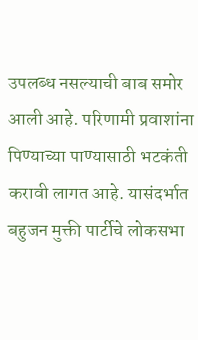उपलब्ध नसल्याची बाब समोर आली आहे. परिणामी प्रवाशांना पिण्याच्या पाण्यासाठी भटकंती करावी लागत आहे. यासंदर्भात बहुजन मुक्ती पार्टीचे लोकसभा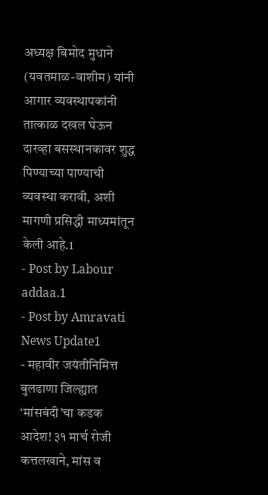अध्यक्ष बिमोद मुधाने (यवतमाळ-वाशीम) यांनी आगार व्यवस्थापकांनी तात्काळ दखल घेऊन दारव्हा बसस्थानकावर शुद्ध पिण्याच्या पाण्याची व्यवस्था करावी, अशी मागणी प्रसिद्धी माध्यमांतून केली आहे.1
- Post by Labour addaa.1
- Post by Amravati News Update1
- महावीर जयंतीनिमित्त बुलढाणा जिल्ह्यात ‘मांसबंदी’चा कडक आदेश! ३१ मार्च रोजी कत्तलखाने, मांस व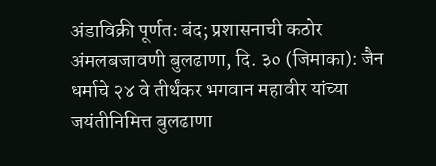अंडाविक्री पूर्णतः बंद; प्रशासनाची कठोर अंमलबजावणी बुलढाणा, दि. ३० (जिमाका): जैन धर्माचे २४ वे तीर्थंकर भगवान महावीर यांच्या जयंतीनिमित्त बुलढाणा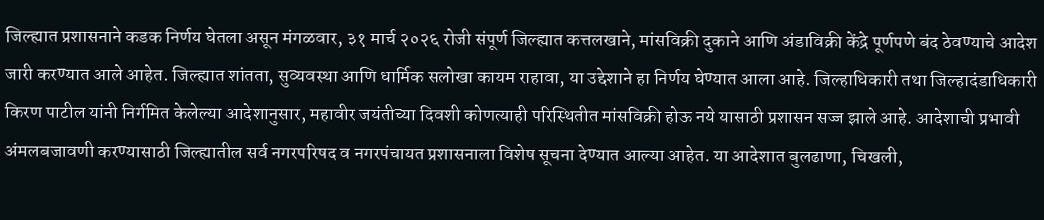जिल्ह्यात प्रशासनाने कडक निर्णय घेतला असून मंगळवार, ३१ मार्च २०२६ रोजी संपूर्ण जिल्ह्यात कत्तलखाने, मांसविक्री दुकाने आणि अंडाविक्री केंद्रे पूर्णपणे बंद ठेवण्याचे आदेश जारी करण्यात आले आहेत. जिल्ह्यात शांतता, सुव्यवस्था आणि धार्मिक सलोखा कायम राहावा, या उद्देशाने हा निर्णय घेण्यात आला आहे. जिल्हाधिकारी तथा जिल्हादंडाधिकारी किरण पाटील यांनी निर्गमित केलेल्या आदेशानुसार, महावीर जयंतीच्या दिवशी कोणत्याही परिस्थितीत मांसविक्री होऊ नये यासाठी प्रशासन सज्ज झाले आहे. आदेशाची प्रभावी अंमलबजावणी करण्यासाठी जिल्ह्यातील सर्व नगरपरिषद व नगरपंचायत प्रशासनाला विशेष सूचना देण्यात आल्या आहेत. या आदेशात बुलढाणा, चिखली,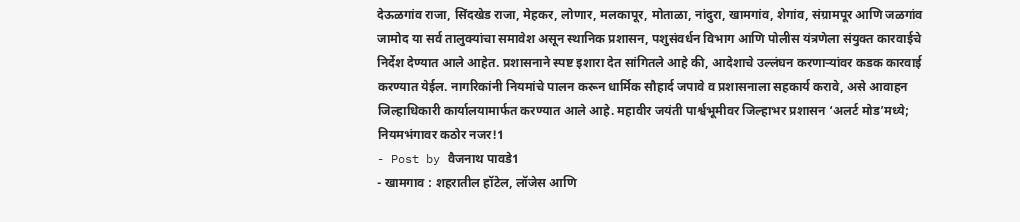देऊळगांव राजा, सिंदखेड राजा, मेहकर, लोणार, मलकापूर, मोताळा, नांदुरा, खामगांव, शेगांव, संग्रामपूर आणि जळगांव जामोद या सर्व तालुक्यांचा समावेश असून स्थानिक प्रशासन, पशुसंवर्धन विभाग आणि पोलीस यंत्रणेला संयुक्त कारवाईचे निर्देश देण्यात आले आहेत. प्रशासनाने स्पष्ट इशारा देत सांगितले आहे की, आदेशाचे उल्लंघन करणाऱ्यांवर कडक कारवाई करण्यात येईल. नागरिकांनी नियमांचे पालन करून धार्मिक सौहार्द जपावे व प्रशासनाला सहकार्य करावे, असे आवाहन जिल्हाधिकारी कार्यालयामार्फत करण्यात आले आहे. महावीर जयंती पार्श्वभूमीवर जिल्हाभर प्रशासन ‘अलर्ट मोड’मध्ये; नियमभंगावर कठोर नजर!1
- Post by वैजनाथ पावडे1
- खामगाव : शहरातील हॉटेल, लॉजेस आणि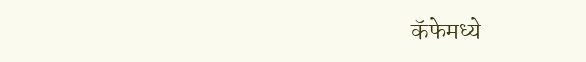कॅफेमध्ये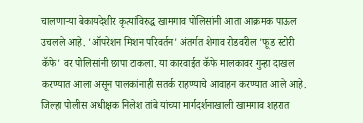चालणाऱ्या बेकायदेशीर कृत्यांविरुद्ध खामगाव पोलिसांनी आता आक्रमक पाऊल उचलले आहे. 'ऑपरेशन मिशन परिवर्तन' अंतर्गत शेगाव रोडवरील 'फूड स्टोरी कॅफे' वर पोलिसांनी छापा टाकला. या कारवाईत कॅफे मालकावर गुन्हा दाखल करण्यात आला असून पालकांनाही सतर्क राहण्याचे आवाहन करण्यात आले आहे. जिल्हा पोलीस अधीक्षक निलेश तांबे यांच्या मार्गदर्शनाखाली खामगाव शहरात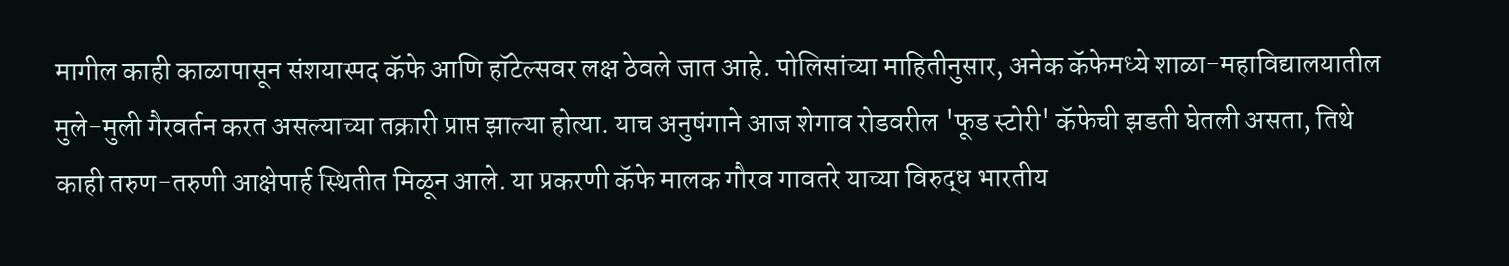मागील काही काळापासून संशयास्पद कॅफे आणि हॉटेल्सवर लक्ष ठेवले जात आहे. पोलिसांच्या माहितीनुसार, अनेक कॅफेमध्ये शाळा-महाविद्यालयातील मुले-मुली गैरवर्तन करत असल्याच्या तक्रारी प्राप्त झाल्या होत्या. याच अनुषंगाने आज शेगाव रोडवरील 'फूड स्टोरी' कॅफेची झडती घेतली असता, तिथे काही तरुण-तरुणी आक्षेपार्ह स्थितीत मिळून आले. या प्रकरणी कॅफे मालक गौरव गावतरे याच्या विरुद्ध भारतीय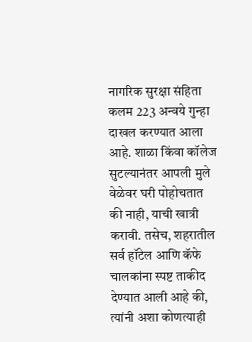नागरिक सुरक्षा संहिता कलम 223 अन्वये गुन्हा दाखल करण्यात आला आहे. शाळा किंवा कॉलेज सुटल्यानंतर आपली मुले वेळेवर घरी पोहोचतात की नाही, याची खात्री करावी. तसेच, शहरातील सर्व हॉटेल आणि कॅफे चालकांना स्पष्ट ताकीद देण्यात आली आहे की, त्यांनी अशा कोणत्याही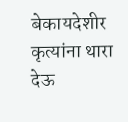बेकायदेशीर कृत्यांना थारा देऊ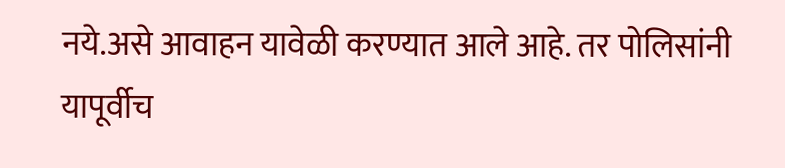नये.असे आवाहन यावेळी करण्यात आले आहे. तर पोलिसांनी यापूर्वीच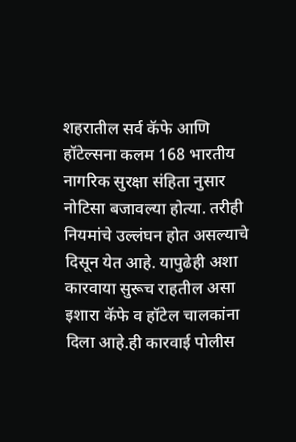शहरातील सर्व कॅफे आणि हॉटेल्सना कलम 168 भारतीय नागरिक सुरक्षा संहिता नुसार नोटिसा बजावल्या होत्या. तरीही नियमांचे उल्लंघन होत असल्याचे दिसून येत आहे. यापुढेही अशा कारवाया सुरूच राहतील असा इशारा कॅफे व हॉटेल चालकांना दिला आहे.ही कारवाई पोलीस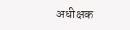अधीक्षक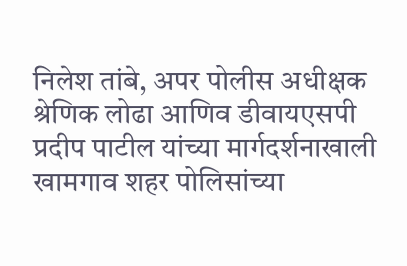निलेश तांबे, अपर पोलीस अधीक्षक श्रेणिक लोढा आणिव डीवायएसपी प्रदीप पाटील यांच्या मार्गदर्शनाखाली खामगाव शहर पोलिसांच्या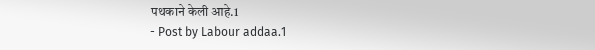पथकाने केली आहे.1
- Post by Labour addaa.1